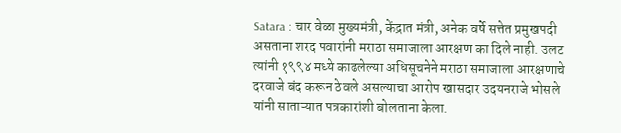Satara : चार वेळा मुख्यमंत्री, केंद्रात मंत्री, अनेक वर्षे सत्तेत प्रमुखपदी असताना शरद पवारांनी मराठा समाजाला आरक्षण का दिले नाही. उलट त्यांनी १९९४ मध्ये काढलेल्या अधिसूचनेने मराठा समाजाला आरक्षणाचे दरवाजे बंद करून ठेवले असल्याचा आरोप खासदार उदयनराजे भोसले यांनी साताऱ्यात पत्रकारांशी बोलताना केला.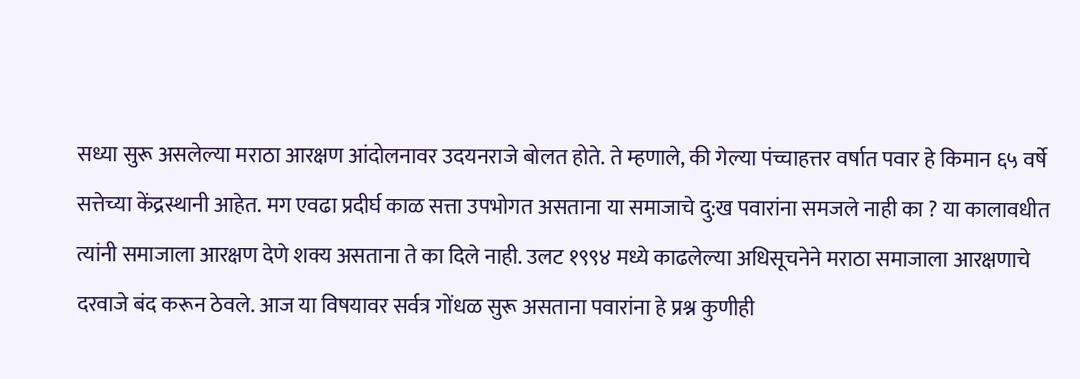सध्या सुरू असलेल्या मराठा आरक्षण आंदोलनावर उदयनराजे बोलत होते. ते म्हणाले, की गेल्या पंच्चाहत्तर वर्षात पवार हे किमान ६५ वर्षे सत्तेच्या केंद्रस्थानी आहेत. मग एवढा प्रदीर्घ काळ सत्ता उपभोगत असताना या समाजाचे दु:ख पवारांना समजले नाही का ? या कालावधीत त्यांनी समाजाला आरक्षण देणे शक्य असताना ते का दिले नाही. उलट १९९४ मध्ये काढलेल्या अधिसूचनेने मराठा समाजाला आरक्षणाचे दरवाजे बंद करून ठेवले. आज या विषयावर सर्वत्र गोंधळ सुरू असताना पवारांना हे प्रश्न कुणीही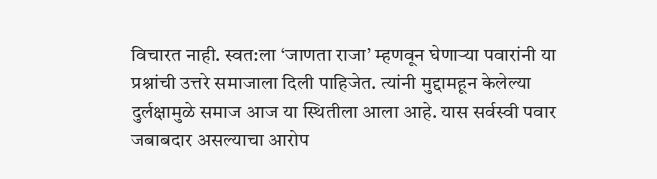विचारत नाही. स्वत:ला ‘जाणता राजा’ म्हणवून घेणाऱ्या पवारांनी या प्रश्नांची उत्तरे समाजाला दिली पाहिजेत. त्यांनी मुद्दामहून केलेल्या दुर्लक्षामुळे समाज आज या स्थितीला आला आहे. यास सर्वस्वी पवार जबाबदार असल्याचा आरोप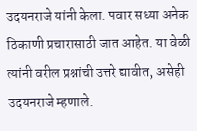उदयनराजे यांनी केला. पवार सध्या अनेक ठिकाणी प्रचारासाठी जात आहेत. या वेळी त्यांनी वरील प्रश्नांची उत्तरे द्यावीत, असेही उदयनराजे म्हणाले.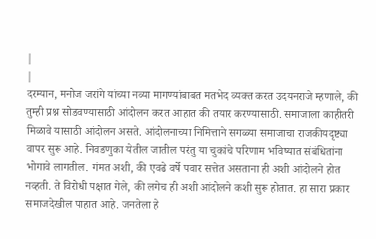|
|
दरम्यान, मनोज जरांगे यांच्या नव्या मागण्यांबाबत मतभेद व्यक्त करत उदयनराजे म्हणाले, की तुम्ही प्रश्न सोडवण्यासाठी आंदोलन करत आहात की तयार करण्यासाठी. समाजाला काहीतरी मिळावे यासाठी आंदोलन असते. आंदोलनाच्या निमित्ताने सगळ्या समाजाचा राजकीयदृष्ट्या वापर सुरू आहे. निवडणुका येतील जातील परंतु या चुकांचे परिणाम भविष्यात संबंधितांना भोगावे लागतील. गंमत अशी, की एवढे वर्षे पवार सत्तेत असताना ही अशी आंदोलने होत नव्हती. ते विरोधी पक्षात गेले, की लगेच ही अशी आंदोलने कशी सुरू होतात. हा सारा प्रकार समाजदेखील पाहात आहे. जनतेला हे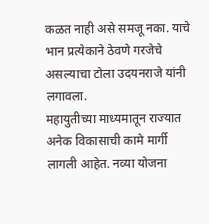कळत नाही असे समजू नका. याचे भान प्रत्येकाने ठेवणे गरजेचे असल्याचा टोला उदयनराजे यांनी लगावला.
महायुतीच्या माध्यमातून राज्यात अनेक विकासाची कामे मार्गी लागली आहेत. नव्या योजना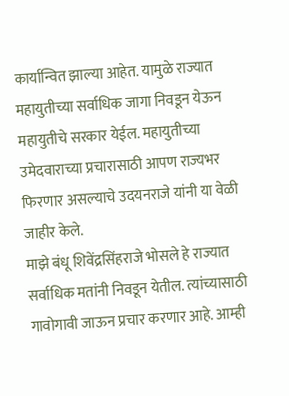कार्यान्वित झाल्या आहेत. यामुळे राज्यात महायुतीच्या सर्वाधिक जागा निवडून येऊन महायुतीचे सरकार येईल. महायुतीच्या उमेदवाराच्या प्रचारासाठी आपण राज्यभर फिरणार असल्याचे उदयनराजे यांनी या वेळी जाहीर केले.
माझे बंधू शिवेंद्रसिंहराजे भोसले हे राज्यात सर्वाधिक मतांनी निवडून येतील. त्यांच्यासाठी गावोगावी जाऊन प्रचार करणार आहे. आम्ही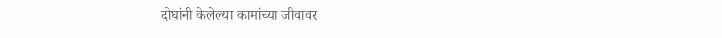दोघांनी केलेल्या कामांच्या जीवावर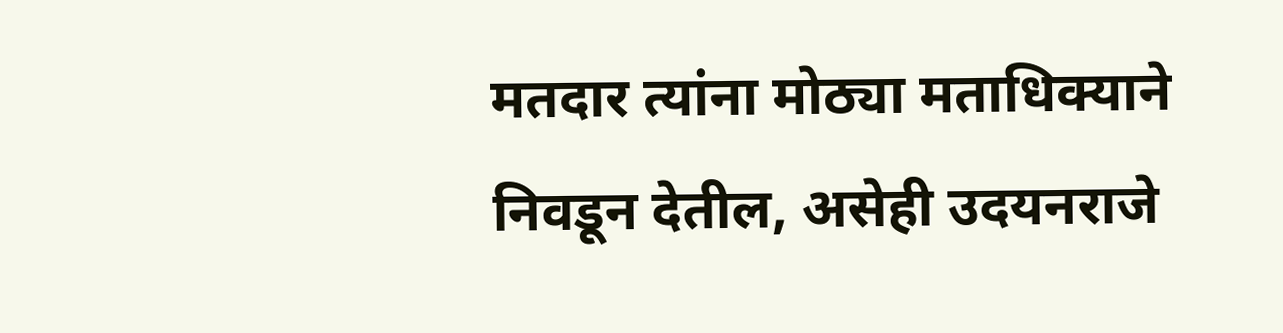मतदार त्यांना मोठ्या मताधिक्याने निवडून देतील, असेही उदयनराजे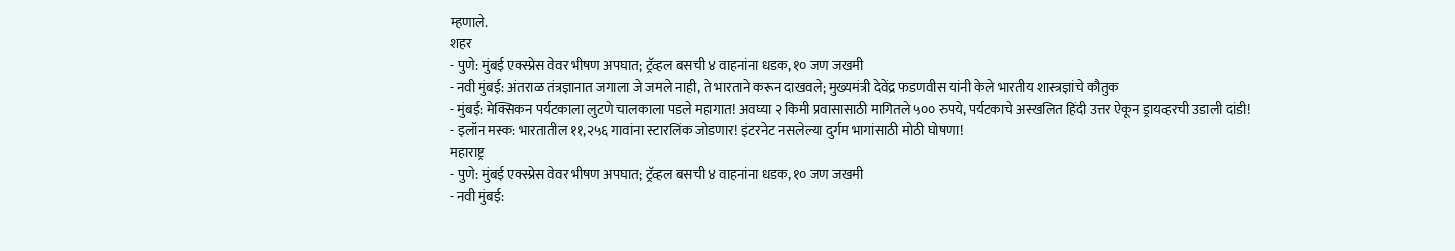म्हणाले.
शहर
- पुणे: मुंबई एक्स्प्रेस वेवर भीषण अपघात; ट्रॅव्हल बसची ४ वाहनांना धडक, १० जण जखमी
- नवी मुंबई: अंतराळ तंत्रज्ञानात जगाला जे जमले नाही, ते भारताने करून दाखवले; मुख्यमंत्री देवेंद्र फडणवीस यांनी केले भारतीय शास्त्रज्ञांचे कौतुक
- मुंबई: मेक्सिकन पर्यटकाला लुटणे चालकाला पडले महागात! अवघ्या २ किमी प्रवासासाठी मागितले ५०० रुपये, पर्यटकाचे अस्खलित हिंदी उत्तर ऐकून ड्रायव्हरची उडाली दांडी!
- इलॉन मस्क: भारतातील ११,२५६ गावांना स्टारलिंक जोडणार! इंटरनेट नसलेल्या दुर्गम भागांसाठी मोठी घोषणा!
महाराष्ट्र
- पुणे: मुंबई एक्स्प्रेस वेवर भीषण अपघात; ट्रॅव्हल बसची ४ वाहनांना धडक, १० जण जखमी
- नवी मुंबई: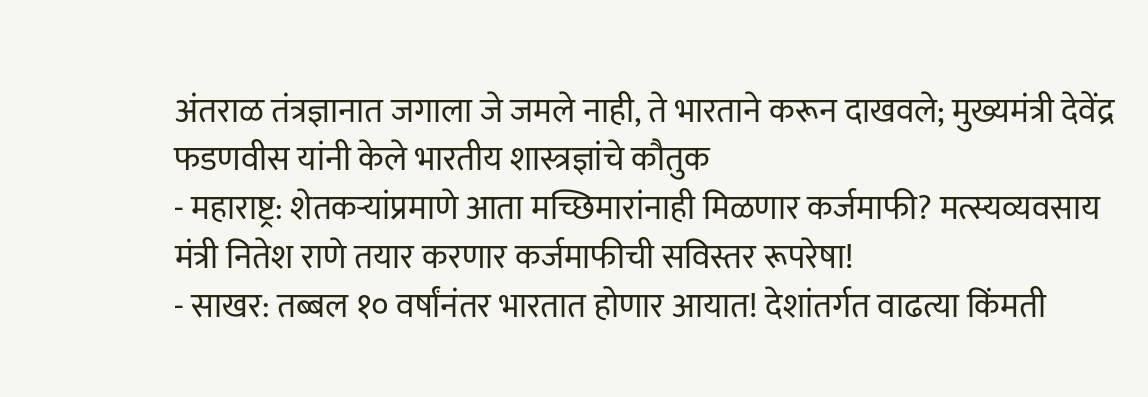अंतराळ तंत्रज्ञानात जगाला जे जमले नाही, ते भारताने करून दाखवले; मुख्यमंत्री देवेंद्र फडणवीस यांनी केले भारतीय शास्त्रज्ञांचे कौतुक
- महाराष्ट्र: शेतकऱ्यांप्रमाणे आता मच्छिमारांनाही मिळणार कर्जमाफी? मत्स्यव्यवसाय मंत्री नितेश राणे तयार करणार कर्जमाफीची सविस्तर रूपरेषा!
- साखर: तब्बल १० वर्षांनंतर भारतात होणार आयात! देशांतर्गत वाढत्या किंमती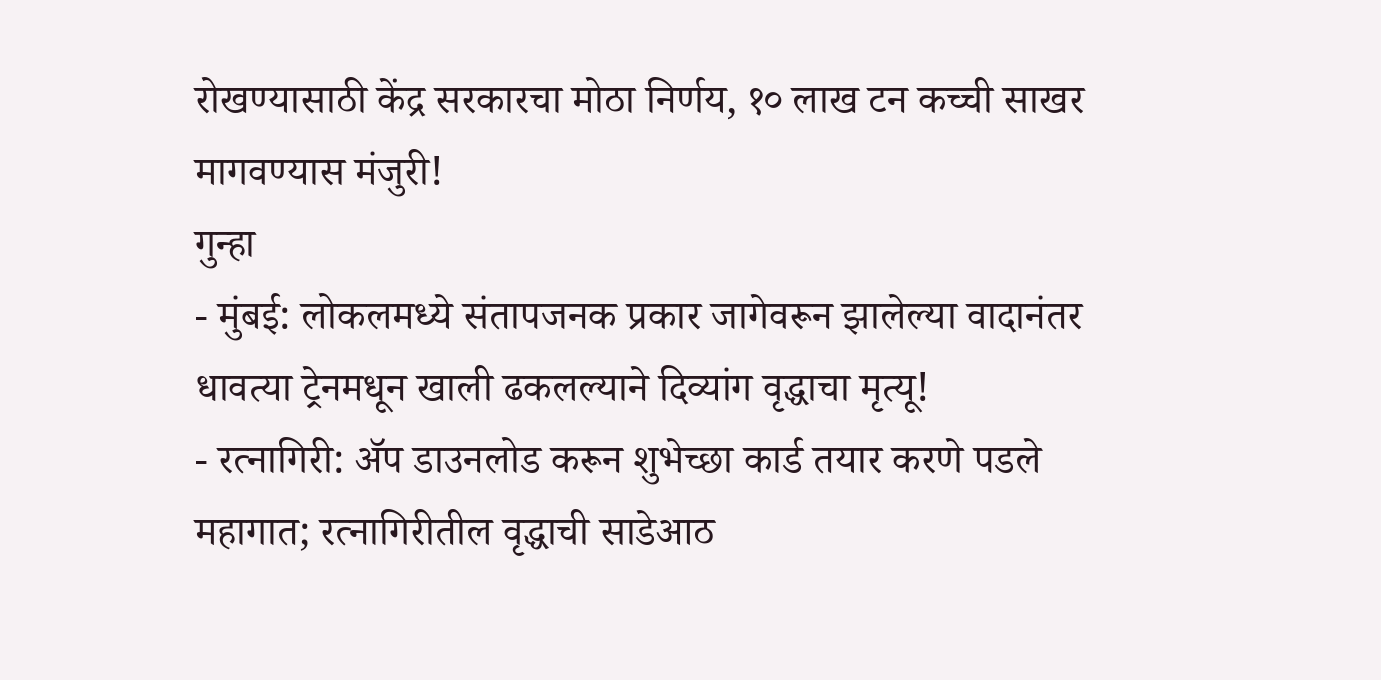रोखण्यासाठी केंद्र सरकारचा मोठा निर्णय, १० लाख टन कच्ची साखर मागवण्यास मंजुरी!
गुन्हा
- मुंबई: लोकलमध्ये संतापजनक प्रकार जागेवरून झालेल्या वादानंतर धावत्या ट्रेनमधून खाली ढकलल्याने दिव्यांग वृद्धाचा मृत्यू!
- रत्नागिरी: ॲप डाउनलोड करून शुभेच्छा कार्ड तयार करणे पडले महागात; रत्नागिरीतील वृद्धाची साडेआठ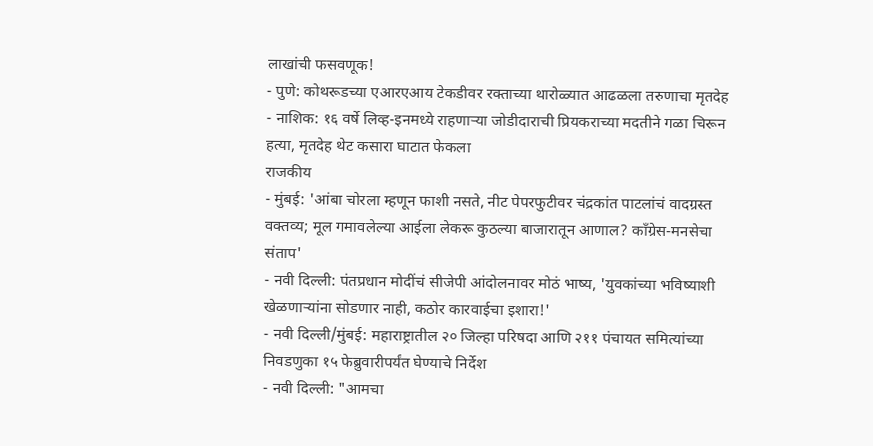लाखांची फसवणूक!
- पुणे: कोथरूडच्या एआरएआय टेकडीवर रक्ताच्या थारोळ्यात आढळला तरुणाचा मृतदेह
- नाशिक: १६ वर्षे लिव्ह-इनमध्ये राहणाऱ्या जोडीदाराची प्रियकराच्या मदतीने गळा चिरून हत्या, मृतदेह थेट कसारा घाटात फेकला
राजकीय
- मुंबई: 'आंबा चोरला म्हणून फाशी नसते, नीट पेपरफुटीवर चंद्रकांत पाटलांचं वादग्रस्त वक्तव्य; मूल गमावलेल्या आईला लेकरू कुठल्या बाजारातून आणाल? काँग्रेस-मनसेचा संताप'
- नवी दिल्ली: पंतप्रधान मोदींचं सीजेपी आंदोलनावर मोठं भाष्य, 'युवकांच्या भविष्याशी खेळणाऱ्यांना सोडणार नाही, कठोर कारवाईचा इशारा!'
- नवी दिल्ली/मुंबई: महाराष्ट्रातील २० जिल्हा परिषदा आणि २११ पंचायत समित्यांच्या निवडणुका १५ फेब्रुवारीपर्यंत घेण्याचे निर्देश
- नवी दिल्ली: "आमचा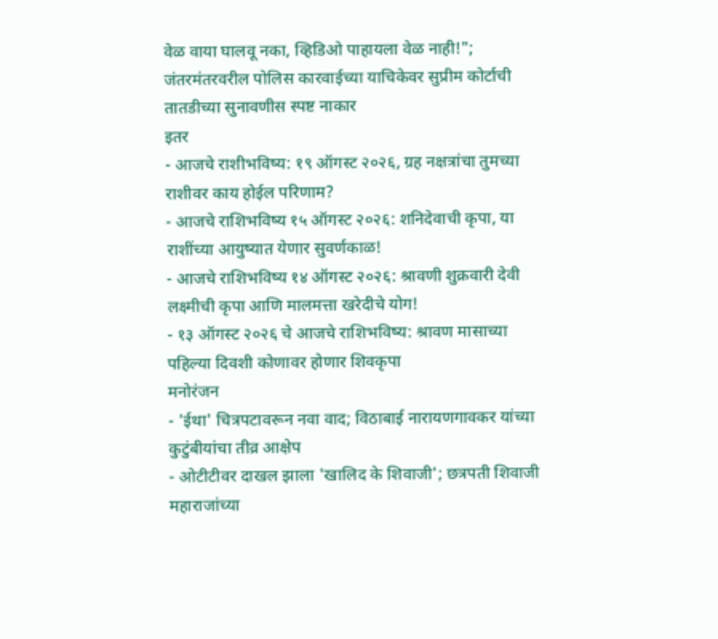वेळ वाया घालवू नका, व्हिडिओ पाहायला वेळ नाही!"; जंतरमंतरवरील पोलिस कारवाईच्या याचिकेवर सुप्रीम कोर्टाची तातडीच्या सुनावणीस स्पष्ट नाकार
इतर
- आजचे राशीभविष्य: १९ ऑगस्ट २०२६, ग्रह नक्षत्रांचा तुमच्या राशीवर काय होईल परिणाम?
- आजचे राशिभविष्य १५ ऑगस्ट २०२६: शनिदेवाची कृपा, या राशींच्या आयुष्यात येणार सुवर्णकाळ!
- आजचे राशिभविष्य १४ ऑगस्ट २०२६: श्रावणी शुक्रवारी देवी लक्ष्मीची कृपा आणि मालमत्ता खरेदीचे योग!
- १३ ऑगस्ट २०२६ चे आजचे राशिभविष्य: श्रावण मासाच्या पहिल्या दिवशी कोणावर होणार शिवकृपा
मनोरंजन
- 'ईथा' चित्रपटावरून नवा वाद; विठाबाई नारायणगावकर यांच्या कुटुंबीयांचा तीव्र आक्षेप
- ओटीटीवर दाखल झाला 'खालिद के शिवाजी'; छत्रपती शिवाजी महाराजांच्या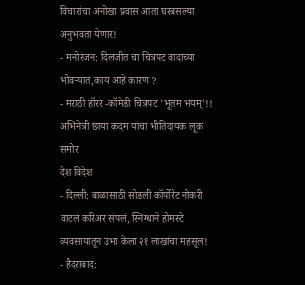विचारांचा अनोखा प्रवास आता घरबसल्या अनुभवता येणार!
- मनोरंजन: दिलजीत चा चित्रपट वादाच्या भोवऱ्यात,काय आहे कारण ?
- मराठी हॉरर -कॉमेडी चित्रपट 'भूतम भयम्'!! अभिनेत्री छाया कदम यांचा भीतिदायक लूक समोर
देश विदेश
- दिल्ली: बाळासाठी सोडली कॉर्पोरेट नोकरी वाटलं करिअर संपलं, स्निग्धाने होमस्टे व्यवसायातून उभा केला २१ लाखांचा महसूल!
- हैदराबाद: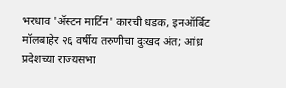भरधाव 'ॲस्टन मार्टिन' कारची धडक, इनऑर्बिट मॉलबाहेर २६ वर्षीय तरुणीचा दुःखद अंत; आंध्र प्रदेशच्या राज्यसभा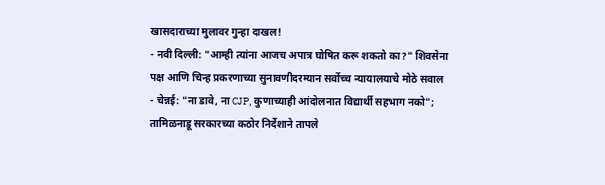खासदाराच्या मुलावर गुन्हा दाखल!
- नवी दिल्ली: "आम्ही त्यांना आजच अपात्र घोषित करू शकतो का?" शिवसेना पक्ष आणि चिन्ह प्रकरणाच्या सुनावणीदरम्यान सर्वोच्च न्यायालयाचे मोठे सवाल
- चेन्नई: "ना डावे, ना CJP, कुणाच्याही आंदोलनात विद्यार्थी सहभाग नको"; तामिळनाडू सरकारच्या कठोर निर्देशाने तापले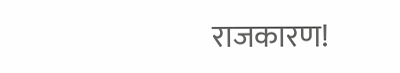राजकारण!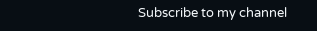Subscribe to my channel